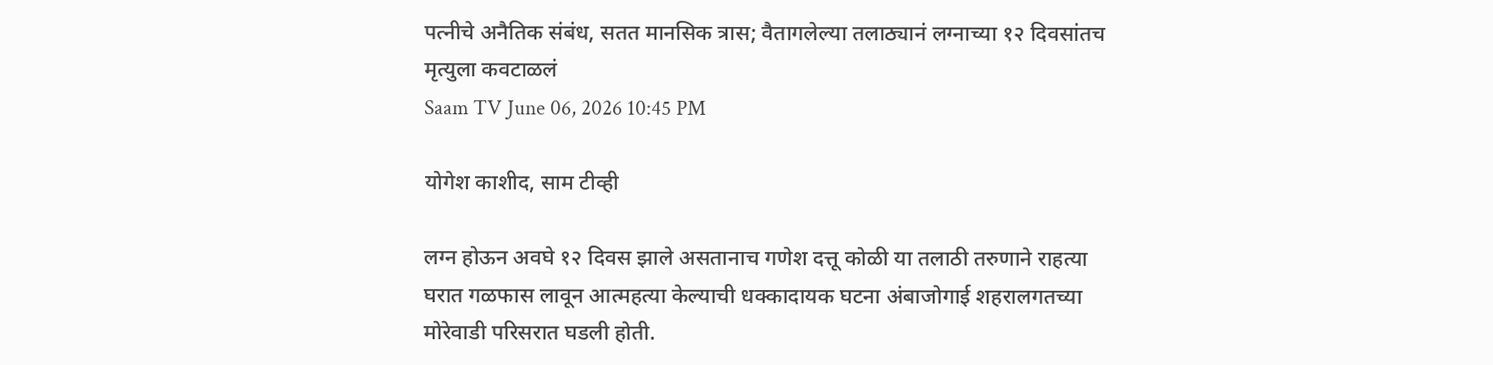पत्नीचे अनैतिक संबंध, सतत मानसिक त्रास; वैतागलेल्या तलाठ्यानं लग्नाच्या १२ दिवसांतच मृत्युला कवटाळलं
Saam TV June 06, 2026 10:45 PM

योगेश काशीद, साम टीव्ही

लग्न होऊन अवघे १२ दिवस झाले असतानाच गणेश दत्तू कोळी या तलाठी तरुणाने राहत्या घरात गळफास लावून आत्महत्या केल्याची धक्कादायक घटना अंबाजोगाई शहरालगतच्या मोरेवाडी परिसरात घडली होती.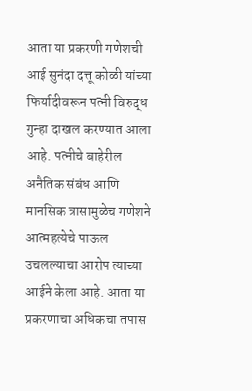आता या प्रकरणी गणेशची आई सुनंदा दत्तू कोळी यांच्या फिर्यादीवरून पत्नी विरुद्ध गुन्हा दाखल करण्यात आला आहे. पत्नीचे बाहेरील अनैतिक संबंध आणि मानसिक त्रासामुळेच गणेशने आत्महत्येचे पाऊल उचलल्याचा आरोप त्याच्या आईने केला आहे. आता या प्रकरणाचा अधिकचा तपास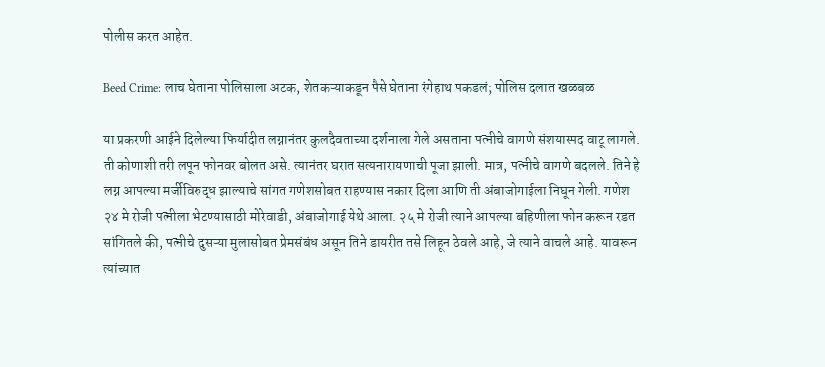पोलीस करत आहेत.

Beed Crime: लाच घेताना पोलिसाला अटक, शेतकऱ्याकडून पैसे घेताना रंगेहाथ पकडलं; पोलिस दलात खळबळ

या प्रकरणी आईने दिलेल्या फिर्यादीत लग्नानंतर कुलदैवताच्या दर्शनाला गेले असताना पत्नीचे वागणे संशयास्पद वाटू लागले. ती कोणाशी तरी लपून फोनवर बोलत असे. त्यानंतर घरात सत्यनारायणाची पूजा झाली. मात्र, पत्नीचे वागणे बदलले. तिने हे लग्न आपल्या मर्जीविरुद्ध झाल्याचे सांगत गणेशसोबत राहण्यास नकार दिला आणि ती अंबाजोगाईला निघून गेली. गणेश २४ मे रोजी पत्नीला भेटण्यासाठी मोरेवाडी, अंबाजोगाई येथे आला. २५ मे रोजी त्याने आपल्या बहिणीला फोन करून रडत सांगितले की, पत्नीचे दुसऱ्या मुलासोबत प्रेमसंबंध असून तिने डायरीत तसे लिहून ठेवले आहे, जे त्याने वाचले आहे. यावरून त्यांच्यात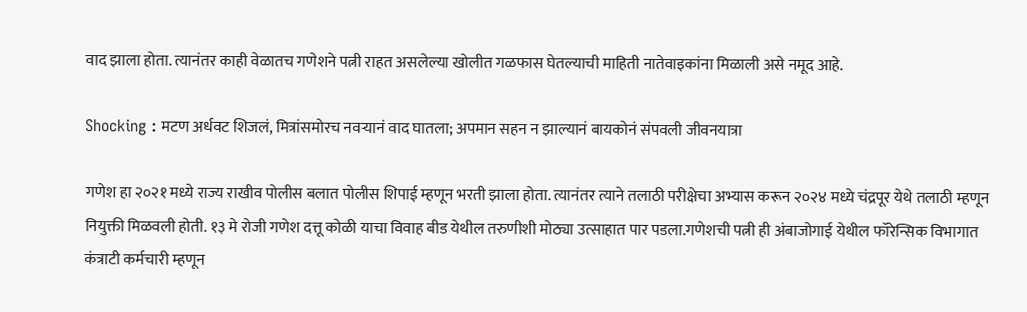वाद झाला होता. त्यानंतर काही वेळातच गणेशने पत्नी राहत असलेल्या खोलीत गळफास घेतल्याची माहिती नातेवाइकांना मिळाली असे नमूद आहे.

Shocking : मटण अर्धवट शिजलं, मित्रांसमोरच नवऱ्यानं वाद घातला; अपमान सहन न झाल्यानं बायकोनं संपवली जीवनयात्रा

गणेश हा २०२१ मध्ये राज्य राखीव पोलीस बलात पोलीस शिपाई म्हणून भरती झाला होता. त्यानंतर त्याने तलाठी परीक्षेचा अभ्यास करून २०२४ मध्ये चंद्रपूर येथे तलाठी म्हणून नियुक्ती मिळवली होती. १३ मे रोजी गणेश दत्तू कोळी याचा विवाह बीड येथील तरुणीशी मोठ्या उत्साहात पार पडला.गणेशची पत्नी ही अंबाजोगाई येथील फॉरेन्सिक विभागात कंत्राटी कर्मचारी म्हणून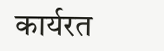कार्यरत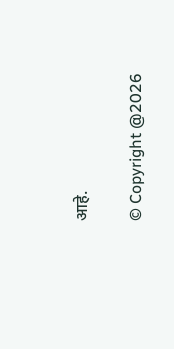आहे.

© Copyright @2026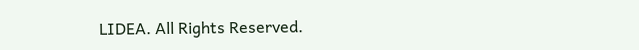LIDEA. All Rights Reserved.